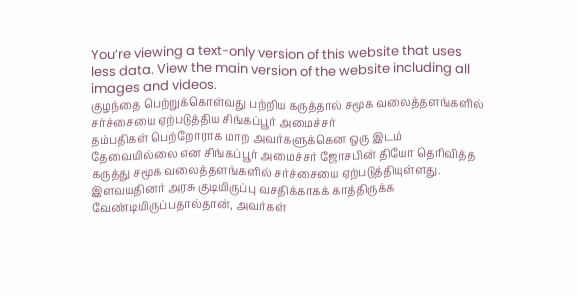You’re viewing a text-only version of this website that uses less data. View the main version of the website including all images and videos.
குழந்தை பெற்றுக்கொள்வது பற்றிய கருத்தால் சமூக வலைத்தளங்களில் சர்ச்சையை ஏற்படுத்திய சிங்கப்பூர் அமைச்சர்
தம்பதிகள் பெற்றோராக மாற அவர்களுக்கென ஒரு இடம் தேவையில்லை என சிங்கப்பூர் அமைச்சர் ஜோசபின் தியோ தெரிவித்த கருத்து சமூக வலைத்தளங்களில் சர்ச்சையை ஏற்படுத்தியுள்ளது.
இளவயதினர் அரசு குடியிருப்பு வசதிக்காகக் காத்திருக்க வேண்டியிருப்பதால்தான், அவர்கள்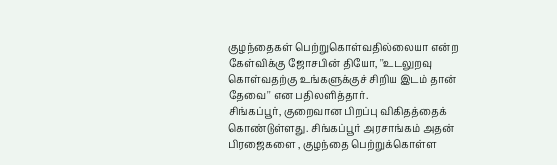குழந்தைகள் பெற்றுகொள்வதில்லையா என்ற கேள்விக்கு ஜோசபின் தியோ, ''உடலுறவு கொள்வதற்கு உங்களுக்குச் சிறிய இடம் தான் தேவை'' என பதிலளித்தார்.
சிங்கப்பூர், குறைவான பிறப்பு விகிதத்தைக் கொண்டுள்ளது. சிங்கப்பூர் அரசாங்கம் அதன் பிரஜைகளை , குழந்தை பெற்றுக்கொள்ள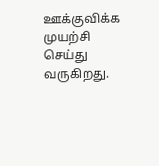ஊக்குவிக்க முயற்சி செய்து வருகிறது.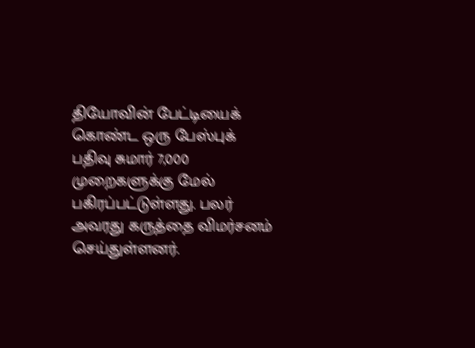தியோவின் பேட்டியைக் கொண்ட ஒரு பேஸ்புக் பதிவு சுமார் 7,000 முறைகளுக்கு மேல் பகிரப்பட்டுள்ளது. பலர் அவரது கருத்தை விமர்சனம் செய்துள்ளனர்.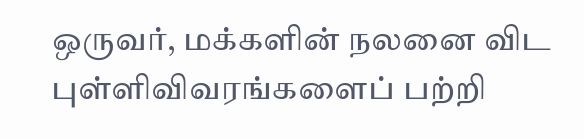ஒருவர், மக்களின் நலனை விட புள்ளிவிவரங்களைப் பற்றி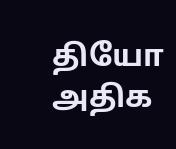தியோ அதிக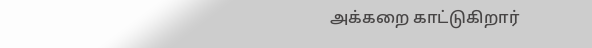அக்கறை காட்டுகிறார்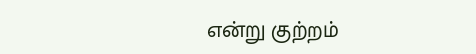என்று குற்றம்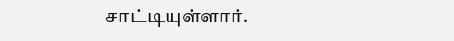சாட்டியுள்ளார்.